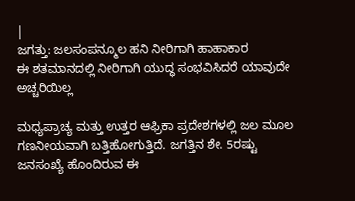|
ಜಗತ್ತು: ಜಲಸಂಪನ್ಮೂಲ ಹನಿ ನೀರಿಗಾಗಿ ಹಾಹಾಕಾರ
ಈ ಶತಮಾನದಲ್ಲಿ ನೀರಿಗಾಗಿ ಯುದ್ಧ ಸಂಭವಿಸಿದರೆ ಯಾವುದೇ ಅಚ್ಚರಿಯಿಲ್ಲ

ಮಧ್ಯಪ್ರಾಚ್ಯ ಮತ್ತು ಉತ್ತರ ಆಫ್ರಿಕಾ ಪ್ರದೇಶಗಳಲ್ಲಿ ಜಲ ಮೂಲ
ಗಣನೀಯವಾಗಿ ಬತ್ತಿಹೋಗುತ್ತಿದೆ. ಜಗತ್ತಿನ ಶೇ. 5ರಷ್ಟು
ಜನಸಂಖ್ಯೆ ಹೊಂದಿರುವ ಈ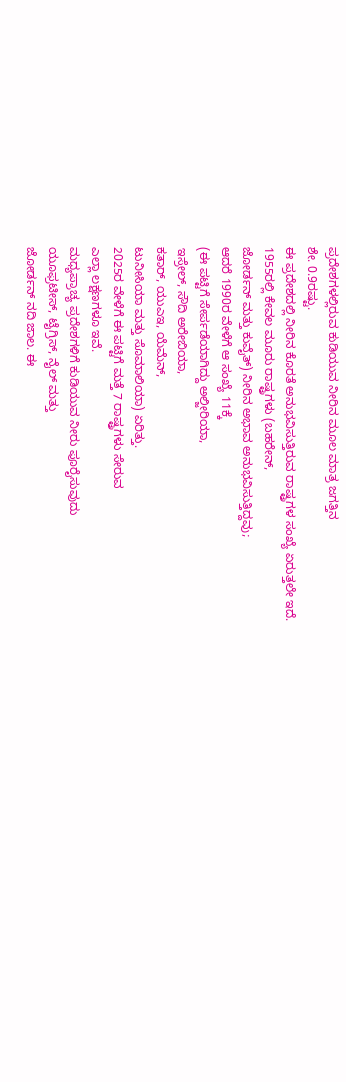ಪ್ರದೇಶಗಳಲ್ಲಿರುವ ಕುಡಿಯುವ ನೀರಿನ ಮೂಲ ಮಾತ್ರ ಜಗತ್ತಿನ
ಶೇ. 0.9ರಷ್ಟು.
ಈ ಪ್ರದೇಶದಲ್ಲಿ ನೀರಿನ ಕೊರತೆ ಅನುಭವಿಸುತ್ತಿರುವ ರಾಷ್ಟ್ರಗಳ ಸಂಖ್ಯೆ ಏರುತ್ತಲೇ ಇದೆ.
1955ರಲ್ಲಿ ಕೇವಲ ಮೂರು ರಾಷ್ಟ್ರಗಳು (ಬಹರೇನ್,
ಜೋರ್ಡನ್ ಮತ್ತು ಕುವೈತ್) ನೀರಿನ ಅಭಾವ ಅನುಭವಿಸುತ್ತಿದ್ದವು;
ಆದರೆ 1990ರ ವೇಳೆಗೆ ಆ ಸಂಖ್ಯೆ 11ಕ್ಕೆ
(ಈ ಪಟ್ಟಿಗೆ ಸೇರ್ಪಡೆಯಾಗಿದ್ದು ಅಲ್ಜೀರಿಯಾ,
ಇಸ್ರೇಲ್, ಸೌದಿ ಅರೇಬಿಯಾ,
ಕತಾರ್, ಯುಎಇ, ಯೆಮೆನ್,
ಟುನೀಸಿಯಾ ಮತ್ತು ಸೊಮಾಲಿಯಾ) ಏರಿತ್ತು.
2025ರ ವೇಳೆಗೆ ಈ ಪಟ್ಟಿಗೆ ಮತ್ತೆ 7 ರಾಷ್ಟ್ರಗಳು ಸೇರುವ
ಎಲ್ಲಾ ಲಕ್ಷಣಗಳೂ ಇವೆ.
ಮಧ್ಯಪ್ರಾಚ್ಯ ಪ್ರದೇಶಗಳಿಗೆ ಕುಡಿಯುವ ನೀರು ಪೂರೈಸುವುದು
ಯೂಫ್ರಟೀಸ್, ಟೈಗ್ರಿಸ್, ನೈಲ್ ಮತ್ತು
ಜೋರ್ಡನ್ ನದಿ ಜಾಲ. ಈ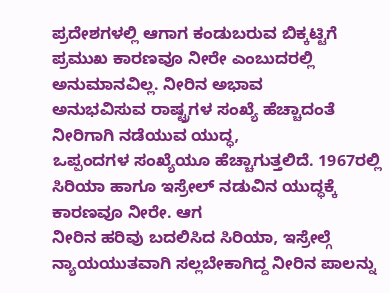ಪ್ರದೇಶಗಳಲ್ಲಿ ಆಗಾಗ ಕಂಡುಬರುವ ಬಿಕ್ಕಟ್ಟಿಗೆ
ಪ್ರಮುಖ ಕಾರಣವೂ ನೀರೇ ಎಂಬುದರಲ್ಲಿ ಅನುಮಾನವಿಲ್ಲ. ನೀರಿನ ಅಭಾವ
ಅನುಭವಿಸುವ ರಾಷ್ಟ್ರಗಳ ಸಂಖ್ಯೆ ಹೆಚ್ಚಾದಂತೆ ನೀರಿಗಾಗಿ ನಡೆಯುವ ಯುದ್ಧ,
ಒಪ್ಪಂದಗಳ ಸಂಖ್ಯೆಯೂ ಹೆಚ್ಚಾಗುತ್ತಲಿದೆ. 1967ರಲ್ಲಿ
ಸಿರಿಯಾ ಹಾಗೂ ಇಸ್ರೇಲ್ ನಡುವಿನ ಯುದ್ಧಕ್ಕೆ ಕಾರಣವೂ ನೀರೇ. ಆಗ
ನೀರಿನ ಹರಿವು ಬದಲಿಸಿದ ಸಿರಿಯಾ, ಇಸ್ರೇಲ್ಗೆ
ನ್ಯಾಯಯುತವಾಗಿ ಸಲ್ಲಬೇಕಾಗಿದ್ದ ನೀರಿನ ಪಾಲನ್ನು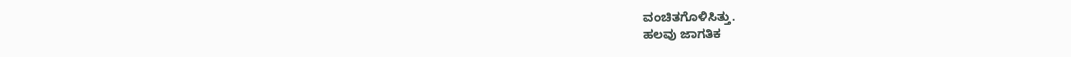ವಂಚಿತಗೊಳಿಸಿತ್ತು.
ಹಲವು ಜಾಗತಿಕ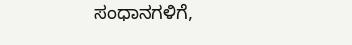ಸಂಧಾನಗಳಿಗೆ,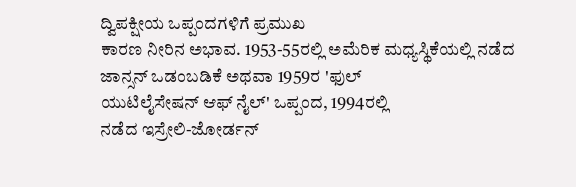ದ್ವಿಪಕ್ಷೀಯ ಒಪ್ಪಂದಗಳಿಗೆ ಪ್ರಮುಖ
ಕಾರಣ ನೀರಿನ ಅಭಾವ. 1953-55ರಲ್ಲಿ ಅಮೆರಿಕ ಮಧ್ಯಸ್ಥಿಕೆಯಲ್ಲಿ ನಡೆದ
ಜಾನ್ಸನ್ ಒಡಂಬಡಿಕೆ ಅಥವಾ 1959ರ 'ಫುಲ್
ಯುಟಿಲೈಸೇಷನ್ ಆಫ್ ನೈಲ್' ಒಪ್ಪಂದ, 1994ರಲ್ಲಿ
ನಡೆದ ಇಸ್ರೇಲಿ-ಜೋರ್ಡನ್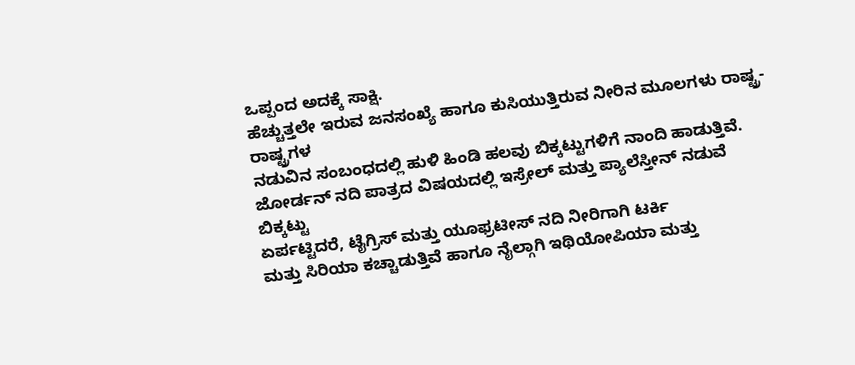ಒಪ್ಪಂದ ಅದಕ್ಕೆ ಸಾಕ್ಷಿ.
ಹೆಚ್ಚುತ್ತಲೇ ಇರುವ ಜನಸಂಖ್ಯೆ ಹಾಗೂ ಕುಸಿಯುತ್ತಿರುವ ನೀರಿನ ಮೂಲಗಳು ರಾಷ್ಟ್ರ-ರಾಷ್ಟ್ರಗಳ
ನಡುವಿನ ಸಂಬಂಧದಲ್ಲಿ ಹುಳಿ ಹಿಂಡಿ ಹಲವು ಬಿಕ್ಕಟ್ಟುಗಳಿಗೆ ನಾಂದಿ ಹಾಡುತ್ತಿವೆ.
ಜೋರ್ಡನ್ ನದಿ ಪಾತ್ರದ ವಿಷಯದಲ್ಲಿ ಇಸ್ರೇಲ್ ಮತ್ತು ಪ್ಯಾಲೆಸ್ತೀನ್ ನಡುವೆ ಬಿಕ್ಕಟ್ಟು
ಏರ್ಪಟ್ಟಿದರೆ, ಟೈಗ್ರಿಸ್ ಮತ್ತು ಯೂಫ್ರಟೀಸ್ ನದಿ ನೀರಿಗಾಗಿ ಟರ್ಕಿ
ಮತ್ತು ಸಿರಿಯಾ ಕಚ್ಚಾಡುತ್ತಿವೆ ಹಾಗೂ ನೈಲ್ಗಾಗಿ ಇಥಿಯೋಪಿಯಾ ಮತ್ತು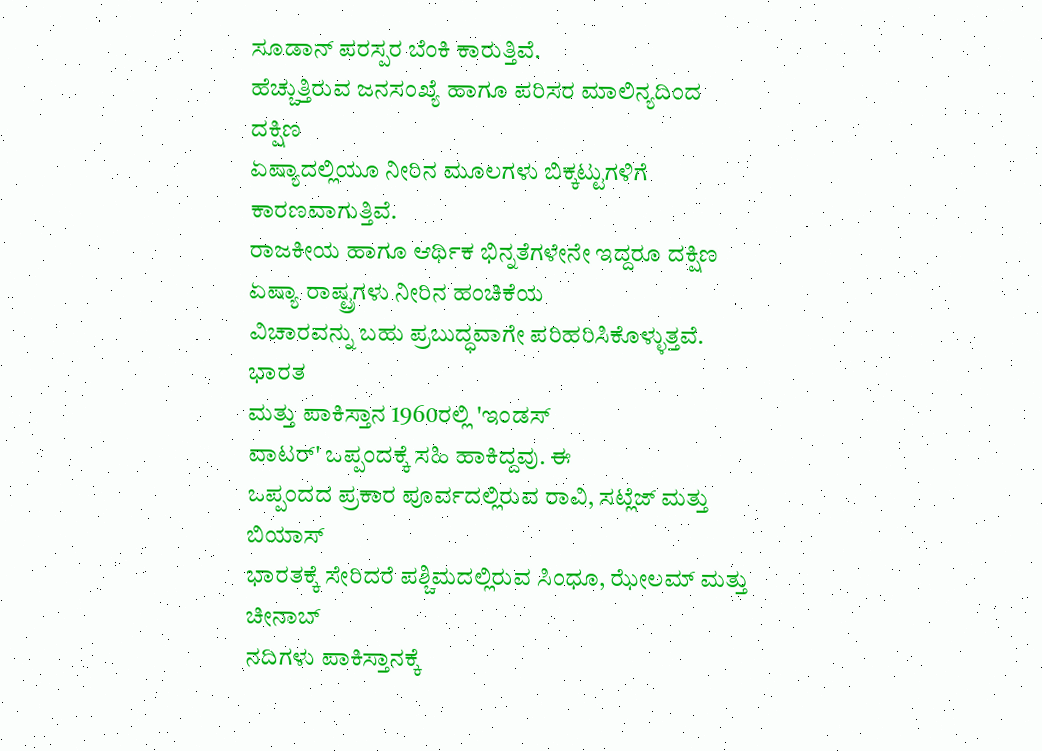ಸೂಡಾನ್ ಪರಸ್ಪರ ಬೆಂಕಿ ಕಾರುತ್ತಿವೆ.
ಹೆಚ್ಚುತ್ತಿರುವ ಜನಸಂಖ್ಯೆ ಹಾಗೂ ಪರಿಸರ ಮಾಲಿನ್ಯದಿಂದ ದಕ್ಷಿಣ
ಏಷ್ಯಾದಲ್ಲಿಯೂ ನೀರಿನ ಮೂಲಗಳು ಬಿಕ್ಕಟ್ಟುಗಳಿಗೆ ಕಾರಣವಾಗುತ್ತಿವೆ.
ರಾಜಕೀಯ ಹಾಗೂ ಆರ್ಥಿಕ ಭಿನ್ನತೆಗಳೇನೇ ಇದ್ದರೂ ದಕ್ಷಿಣ ಏಷ್ಯಾ ರಾಷ್ಟ್ರಗಳು ನೀರಿನ ಹಂಚಿಕೆಯ
ವಿಚಾರವನ್ನು ಬಹು ಪ್ರಬುದ್ಧವಾಗೇ ಪರಿಹರಿಸಿಕೊಳ್ಳುತ್ತವೆ. ಭಾರತ
ಮತ್ತು ಪಾಕಿಸ್ತಾನ 1960ರಲ್ಲಿ 'ಇಂಡಸ್
ವಾಟರ್' ಒಪ್ಪಂದಕ್ಕೆ ಸಹಿ ಹಾಕಿದ್ದವು. ಈ
ಒಪ್ಪಂದದ ಪ್ರಕಾರ ಪೂರ್ವದಲ್ಲಿರುವ ರಾವಿ, ಸಟ್ಲೆಜ್ ಮತ್ತು ಬಿಯಾಸ್
ಭಾರತಕ್ಕೆ ಸೇರಿದರೆ ಪಶ್ಚಿಮದಲ್ಲಿರುವ ಸಿಂಧೂ, ಝೇಲಮ್ ಮತ್ತು ಚೀನಾಬ್
ನದಿಗಳು ಪಾಕಿಸ್ತಾನಕ್ಕೆ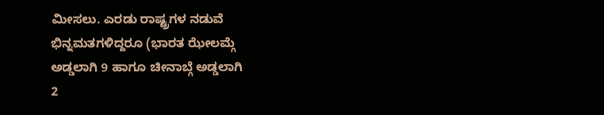ಮೀಸಲು. ಎರಡು ರಾಷ್ಟ್ರಗಳ ನಡುವೆ
ಭಿನ್ನಮತಗಳಿದ್ದರೂ (ಭಾರತ ಝೇಲಮ್ಗೆ
ಅಡ್ಡಲಾಗಿ 9 ಹಾಗೂ ಚೀನಾಬ್ಗೆ ಅಡ್ಡಲಾಗಿ
2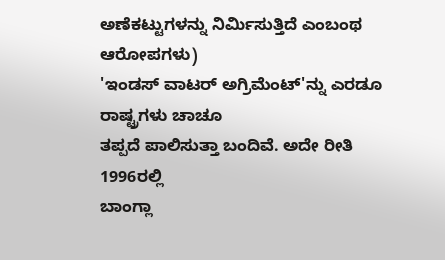ಅಣೆಕಟ್ಟುಗಳನ್ನು ನಿರ್ಮಿಸುತ್ತಿದೆ ಎಂಬಂಥ ಆರೋಪಗಳು)
'ಇಂಡಸ್ ವಾಟರ್ ಅಗ್ರಿಮೆಂಟ್'ನ್ನು ಎರಡೂ ರಾಷ್ಟ್ರಗಳು ಚಾಚೂ
ತಪ್ಪದೆ ಪಾಲಿಸುತ್ತಾ ಬಂದಿವೆ. ಅದೇ ರೀತಿ 1996ರಲ್ಲಿ
ಬಾಂಗ್ಲಾ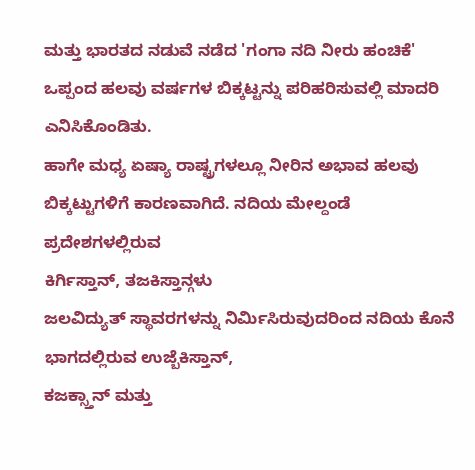ಮತ್ತು ಭಾರತದ ನಡುವೆ ನಡೆದ 'ಗಂಗಾ ನದಿ ನೀರು ಹಂಚಿಕೆ'
ಒಪ್ಪಂದ ಹಲವು ವರ್ಷಗಳ ಬಿಕ್ಕಟ್ಟನ್ನು ಪರಿಹರಿಸುವಲ್ಲಿ ಮಾದರಿ ಎನಿಸಿಕೊಂಡಿತು.
ಹಾಗೇ ಮಧ್ಯ ಏಷ್ಯಾ ರಾಷ್ಟ್ರಗಳಲ್ಲೂ ನೀರಿನ ಅಭಾವ ಹಲವು
ಬಿಕ್ಕಟ್ಟುಗಳಿಗೆ ಕಾರಣವಾಗಿದೆ. ನದಿಯ ಮೇಲ್ದಂಡೆ ಪ್ರದೇಶಗಳಲ್ಲಿರುವ
ಕಿರ್ಗಿಸ್ತಾನ್, ತಜಕಿಸ್ತಾನ್ಗಳು
ಜಲವಿದ್ಯುತ್ ಸ್ಥಾವರಗಳನ್ನು ನಿರ್ಮಿಸಿರುವುದರಿಂದ ನದಿಯ ಕೊನೆ ಭಾಗದಲ್ಲಿರುವ ಉಜ್ಬೆಕಿಸ್ತಾನ್,
ಕಜಕ್ಸ್ತಾನ್ ಮತ್ತು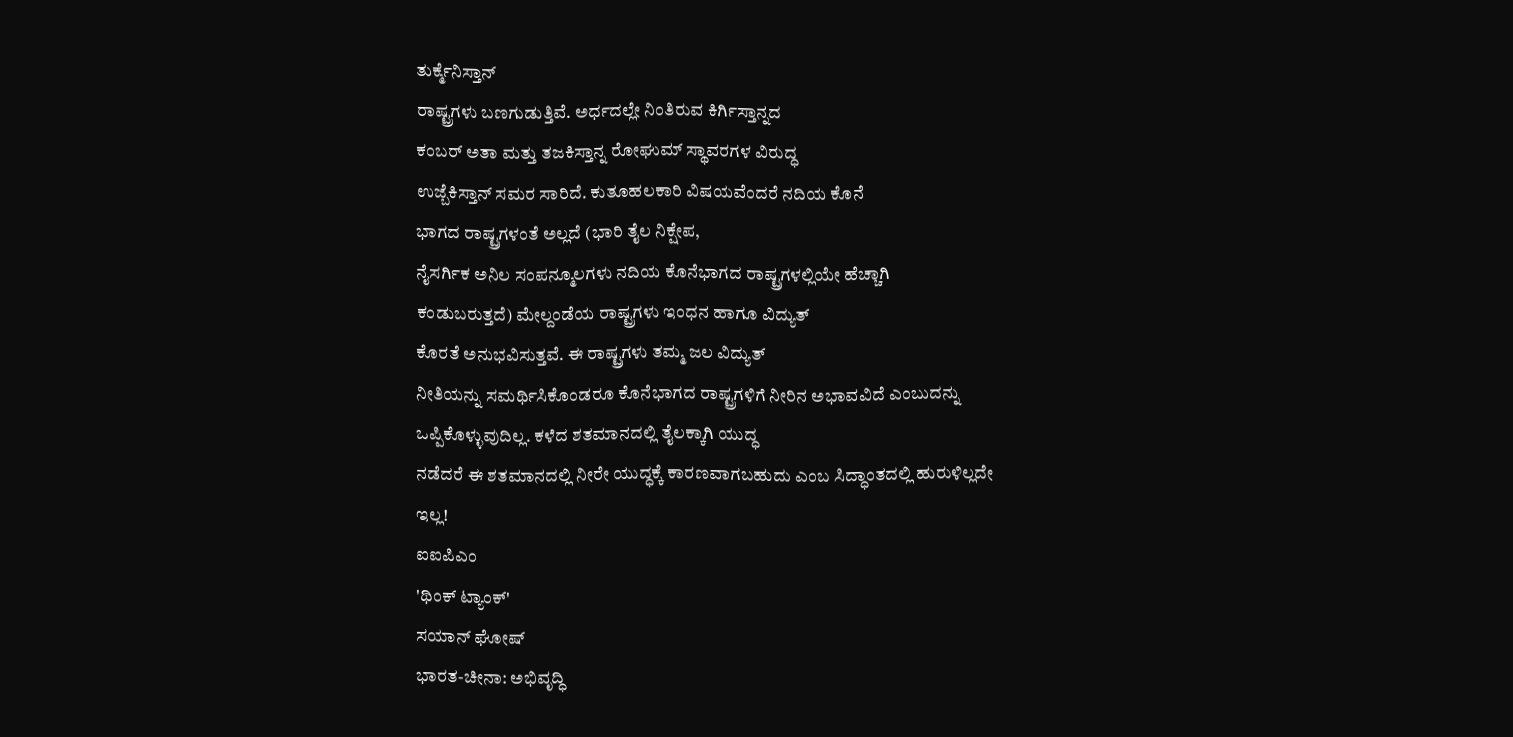ತುರ್ಕ್ಮೆನಿಸ್ತಾನ್
ರಾಷ್ಟ್ರಗಳು ಬಣಗುಡುತ್ತಿವೆ. ಅರ್ಧದಲ್ಲೇ ನಿಂತಿರುವ ಕಿರ್ಗಿಸ್ತಾನ್ನದ
ಕಂಬರ್ ಅತಾ ಮತ್ತು ತಜಕಿಸ್ತಾನ್ನ ರೋಘುಮ್ ಸ್ಥಾವರಗಳ ವಿರುದ್ಧ
ಉಜ್ಬೆಕಿಸ್ತಾನ್ ಸಮರ ಸಾರಿದೆ. ಕುತೂಹಲಕಾರಿ ವಿಷಯವೆಂದರೆ ನದಿಯ ಕೊನೆ
ಭಾಗದ ರಾಷ್ಟ್ರಗಳಂತೆ ಅಲ್ಲದೆ (ಭಾರಿ ತೈಲ ನಿಕ್ಷೇಪ,
ನೈಸರ್ಗಿಕ ಅನಿಲ ಸಂಪನ್ಮೂಲಗಳು ನದಿಯ ಕೊನೆಭಾಗದ ರಾಷ್ಟ್ರಗಳಲ್ಲಿಯೇ ಹೆಚ್ಚಾಗಿ
ಕಂಡುಬರುತ್ತದೆ) ಮೇಲ್ದಂಡೆಯ ರಾಷ್ಟ್ರಗಳು ಇಂಧನ ಹಾಗೂ ವಿದ್ಯುತ್
ಕೊರತೆ ಅನುಭವಿಸುತ್ತವೆ. ಈ ರಾಷ್ಟ್ರಗಳು ತಮ್ಮ ಜಲ ವಿದ್ಯುತ್
ನೀತಿಯನ್ನು ಸಮರ್ಥಿಸಿಕೊಂಡರೂ ಕೊನೆಭಾಗದ ರಾಷ್ಟ್ರಗಳಿಗೆ ನೀರಿನ ಅಭಾವವಿದೆ ಎಂಬುದನ್ನು
ಒಪ್ಪಿಕೊಳ್ಳುವುದಿಲ್ಲ. ಕಳೆದ ಶತಮಾನದಲ್ಲಿ ತೈಲಕ್ಕಾಗಿ ಯುದ್ಧ
ನಡೆದರೆ ಈ ಶತಮಾನದಲ್ಲಿ ನೀರೇ ಯುದ್ಧಕ್ಕೆ ಕಾರಣವಾಗಬಹುದು ಎಂಬ ಸಿದ್ಧಾಂತದಲ್ಲಿ ಹುರುಳಿಲ್ಲದೇ
ಇಲ್ಲ!
ಐಐಪಿಎಂ
'ಥಿಂಕ್ ಟ್ಯಾಂಕ್'
ಸಯಾನ್ ಘೋಷ್
ಭಾರತ-ಚೀನಾ: ಅಭಿವೃದ್ಧಿ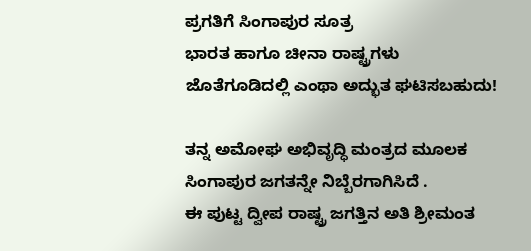ಪ್ರಗತಿಗೆ ಸಿಂಗಾಪುರ ಸೂತ್ರ
ಭಾರತ ಹಾಗೂ ಚೀನಾ ರಾಷ್ಟ್ರಗಳು ಜೊತೆಗೂಡಿದಲ್ಲಿ ಎಂಥಾ ಅದ್ಭುತ ಘಟಿಸಬಹುದು!

ತನ್ನ ಅಮೋಘ ಅಭಿವೃದ್ಧಿ ಮಂತ್ರದ ಮೂಲಕ
ಸಿಂಗಾಪುರ ಜಗತನ್ನೇ ನಿಬ್ಬೆರಗಾಗಿಸಿದೆ .
ಈ ಪುಟ್ಟ ದ್ವೀಪ ರಾಷ್ಟ್ರ ಜಗತ್ತಿನ ಅತಿ ಶ್ರೀಮಂತ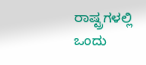ರಾಷ್ಟ್ರಗಳಲ್ಲಿ
ಒಂದು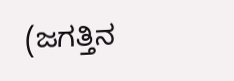(ಜಗತ್ತಿನ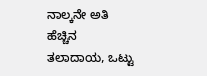ನಾಲ್ಕನೇ ಅತಿ ಹೆಚ್ಚಿನ
ತಲಾದಾಯ, ಒಟ್ಟು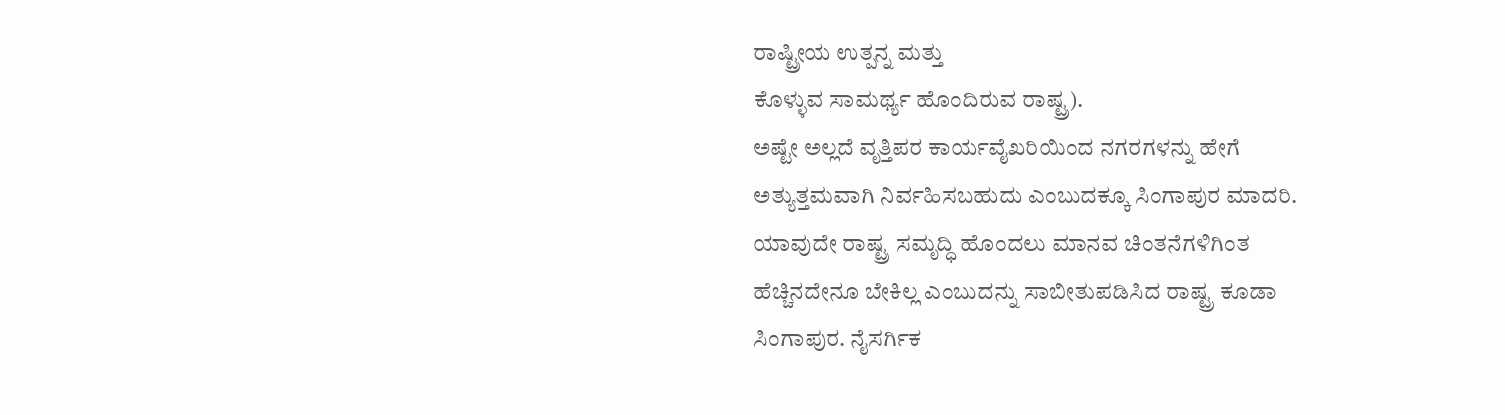ರಾಷ್ಟ್ರೀಯ ಉತ್ಪನ್ನ ಮತ್ತು
ಕೊಳ್ಳುವ ಸಾಮರ್ಥ್ಯ ಹೊಂದಿರುವ ರಾಷ್ಟ್ರ).
ಅಷ್ಟೇ ಅಲ್ಲದೆ ವೃತ್ತಿಪರ ಕಾರ್ಯವೈಖರಿಯಿಂದ ನಗರಗಳನ್ನು ಹೇಗೆ
ಅತ್ಯುತ್ತಮವಾಗಿ ನಿರ್ವಹಿಸಬಹುದು ಎಂಬುದಕ್ಕೂ ಸಿಂಗಾಪುರ ಮಾದರಿ.
ಯಾವುದೇ ರಾಷ್ಟ್ರ ಸಮೃದ್ಧಿ ಹೊಂದಲು ಮಾನವ ಚಿಂತನೆಗಳಿಗಿಂತ
ಹೆಚ್ಚಿನದೇನೂ ಬೇಕಿಲ್ಲ ಎಂಬುದನ್ನು ಸಾಬೀತುಪಡಿಸಿದ ರಾಷ್ಟ್ರ ಕೂಡಾ
ಸಿಂಗಾಪುರ. ನೈಸರ್ಗಿಕ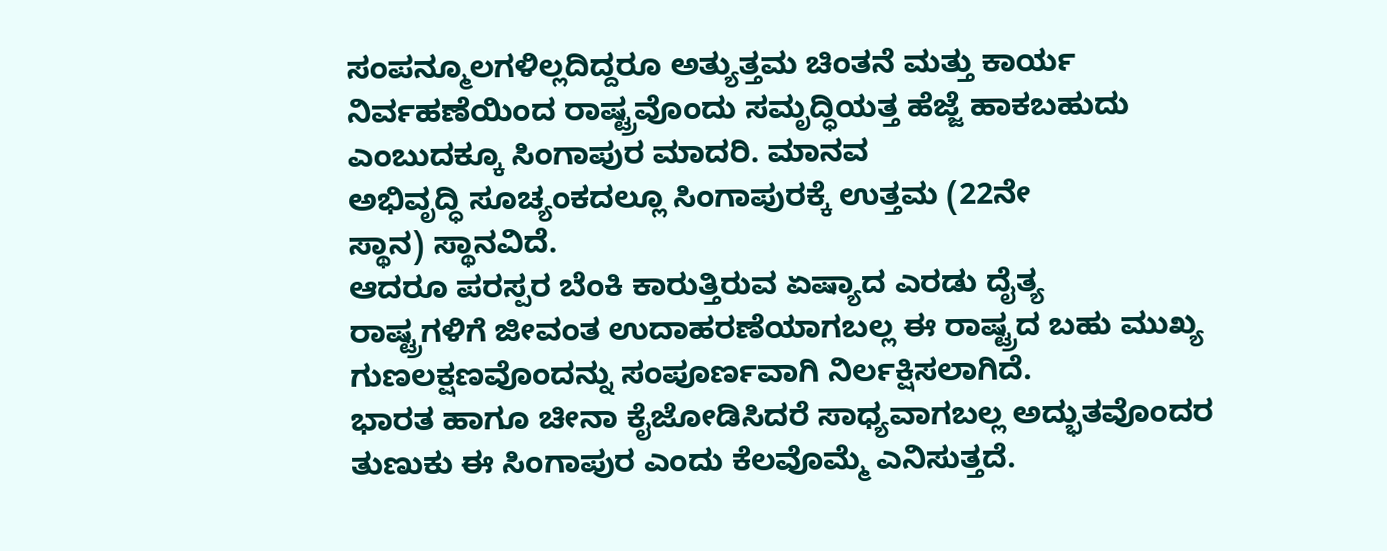ಸಂಪನ್ಮೂಲಗಳಿಲ್ಲದಿದ್ದರೂ ಅತ್ಯುತ್ತಮ ಚಿಂತನೆ ಮತ್ತು ಕಾರ್ಯ
ನಿರ್ವಹಣೆಯಿಂದ ರಾಷ್ಟ್ರವೊಂದು ಸಮೃದ್ಧಿಯತ್ತ ಹೆಜ್ಜೆ ಹಾಕಬಹುದು
ಎಂಬುದಕ್ಕೂ ಸಿಂಗಾಪುರ ಮಾದರಿ. ಮಾನವ
ಅಭಿವೃದ್ಧಿ ಸೂಚ್ಯಂಕದಲ್ಲೂ ಸಿಂಗಾಪುರಕ್ಕೆ ಉತ್ತಮ (22ನೇ
ಸ್ಥಾನ) ಸ್ಥಾನವಿದೆ.
ಆದರೂ ಪರಸ್ಪರ ಬೆಂಕಿ ಕಾರುತ್ತಿರುವ ಏಷ್ಯಾದ ಎರಡು ದೈತ್ಯ
ರಾಷ್ಟ್ರಗಳಿಗೆ ಜೀವಂತ ಉದಾಹರಣೆಯಾಗಬಲ್ಲ ಈ ರಾಷ್ಟ್ರದ ಬಹು ಮುಖ್ಯ
ಗುಣಲಕ್ಷಣವೊಂದನ್ನು ಸಂಪೂರ್ಣವಾಗಿ ನಿರ್ಲಕ್ಷಿಸಲಾಗಿದೆ.
ಭಾರತ ಹಾಗೂ ಚೀನಾ ಕೈಜೋಡಿಸಿದರೆ ಸಾಧ್ಯವಾಗಬಲ್ಲ ಅದ್ಭುತವೊಂದರ
ತುಣುಕು ಈ ಸಿಂಗಾಪುರ ಎಂದು ಕೆಲವೊಮ್ಮೆ ಎನಿಸುತ್ತದೆ.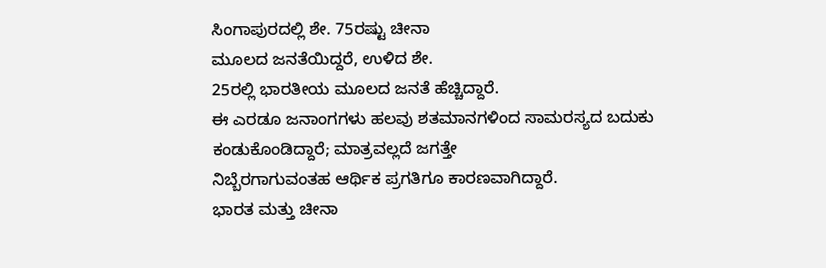ಸಿಂಗಾಪುರದಲ್ಲಿ ಶೇ. 75ರಷ್ಟು ಚೀನಾ
ಮೂಲದ ಜನತೆಯಿದ್ದರೆ, ಉಳಿದ ಶೇ.
25ರಲ್ಲಿ ಭಾರತೀಯ ಮೂಲದ ಜನತೆ ಹೆಚ್ಚಿದ್ದಾರೆ.
ಈ ಎರಡೂ ಜನಾಂಗಗಳು ಹಲವು ಶತಮಾನಗಳಿಂದ ಸಾಮರಸ್ಯದ ಬದುಕು
ಕಂಡುಕೊಂಡಿದ್ದಾರೆ; ಮಾತ್ರವಲ್ಲದೆ ಜಗತ್ತೇ
ನಿಬ್ಬೆರಗಾಗುವಂತಹ ಆರ್ಥಿಕ ಪ್ರಗತಿಗೂ ಕಾರಣವಾಗಿದ್ದಾರೆ.
ಭಾರತ ಮತ್ತು ಚೀನಾ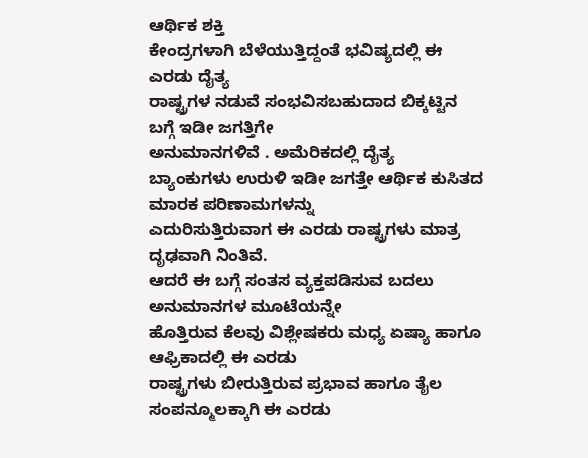ಆರ್ಥಿಕ ಶಕ್ತಿ
ಕೇಂದ್ರಗಳಾಗಿ ಬೆಳೆಯುತ್ತಿದ್ದಂತೆ ಭವಿಷ್ಯದಲ್ಲಿ ಈ ಎರಡು ದೈತ್ಯ
ರಾಷ್ಟ್ರಗಳ ನಡುವೆ ಸಂಭವಿಸಬಹುದಾದ ಬಿಕ್ಕಟ್ಟಿನ ಬಗ್ಗೆ ಇಡೀ ಜಗತ್ತಿಗೇ
ಅನುಮಾನಗಳಿವೆ . ಅಮೆರಿಕದಲ್ಲಿ ದೈತ್ಯ
ಬ್ಯಾಂಕುಗಳು ಉರುಳಿ ಇಡೀ ಜಗತ್ತೇ ಆರ್ಥಿಕ ಕುಸಿತದ ಮಾರಕ ಪರಿಣಾಮಗಳನ್ನು
ಎದುರಿಸುತ್ತಿರುವಾಗ ಈ ಎರಡು ರಾಷ್ಟ್ರಗಳು ಮಾತ್ರ ದೃಢವಾಗಿ ನಿಂತಿವೆ.
ಆದರೆ ಈ ಬಗ್ಗೆ ಸಂತಸ ವ್ಯಕ್ತಪಡಿಸುವ ಬದಲು ಅನುಮಾನಗಳ ಮೂಟೆಯನ್ನೇ
ಹೊತ್ತಿರುವ ಕೆಲವು ವಿಶ್ಲೇಷಕರು ಮಧ್ಯ ಏಷ್ಯಾ ಹಾಗೂ ಆಫ್ರಿಕಾದಲ್ಲಿ ಈ ಎರಡು
ರಾಷ್ಟ್ರಗಳು ಬೀರುತ್ತಿರುವ ಪ್ರಭಾವ ಹಾಗೂ ತೈಲ ಸಂಪನ್ಮೂಲಕ್ಕಾಗಿ ಈ ಎರಡು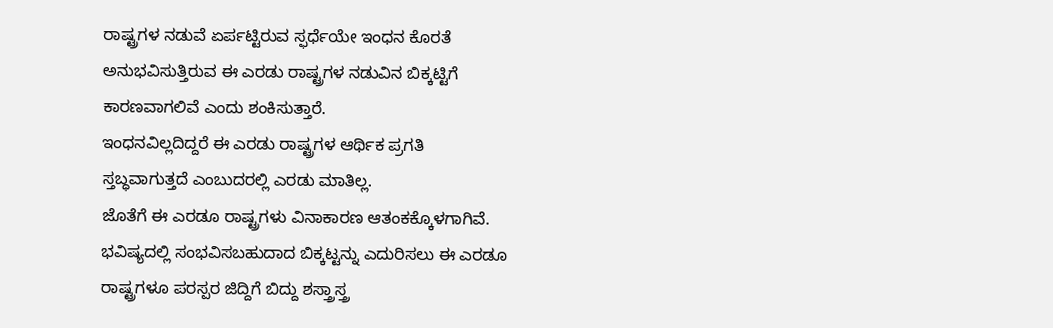ರಾಷ್ಟ್ರಗಳ ನಡುವೆ ಏರ್ಪಟ್ಟಿರುವ ಸ್ಫರ್ಧೆಯೇ ಇಂಧನ ಕೊರತೆ
ಅನುಭವಿಸುತ್ತಿರುವ ಈ ಎರಡು ರಾಷ್ಟ್ರಗಳ ನಡುವಿನ ಬಿಕ್ಕಟ್ಟಿಗೆ
ಕಾರಣವಾಗಲಿವೆ ಎಂದು ಶಂಕಿಸುತ್ತಾರೆ.
ಇಂಧನವಿಲ್ಲದಿದ್ದರೆ ಈ ಎರಡು ರಾಷ್ಟ್ರಗಳ ಆರ್ಥಿಕ ಪ್ರಗತಿ
ಸ್ತಬ್ಧವಾಗುತ್ತದೆ ಎಂಬುದರಲ್ಲಿ ಎರಡು ಮಾತಿಲ್ಲ.
ಜೊತೆಗೆ ಈ ಎರಡೂ ರಾಷ್ಟ್ರಗಳು ವಿನಾಕಾರಣ ಆತಂಕಕ್ಕೊಳಗಾಗಿವೆ.
ಭವಿಷ್ಯದಲ್ಲಿ ಸಂಭವಿಸಬಹುದಾದ ಬಿಕ್ಕಟ್ಟನ್ನು ಎದುರಿಸಲು ಈ ಎರಡೂ
ರಾಷ್ಟ್ರಗಳೂ ಪರಸ್ಪರ ಜಿದ್ದಿಗೆ ಬಿದ್ದು ಶಸ್ತ್ರಾಸ್ತ್ರ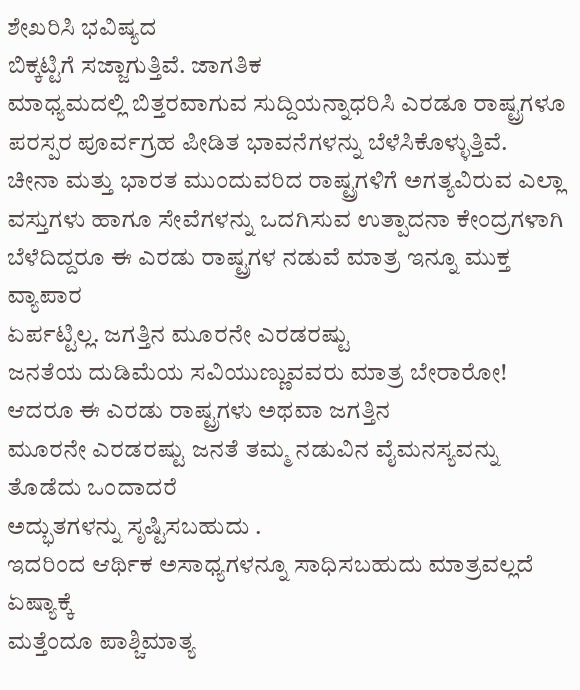ಶೇಖರಿಸಿ ಭವಿಷ್ಯದ
ಬಿಕ್ಕಟ್ಟಿಗೆ ಸಜ್ಜಾಗುತ್ತಿವೆ. ಜಾಗತಿಕ
ಮಾಧ್ಯಮದಲ್ಲಿ ಬಿತ್ತರವಾಗುವ ಸುದ್ದಿಯನ್ನಾಧರಿಸಿ ಎರಡೂ ರಾಷ್ಟ್ರಗಳೂ
ಪರಸ್ಪರ ಪೂರ್ವಗ್ರಹ ಪೀಡಿತ ಭಾವನೆಗಳನ್ನು ಬೆಳೆಸಿಕೊಳ್ಳುತ್ತಿವೆ.
ಚೀನಾ ಮತ್ತು ಭಾರತ ಮುಂದುವರಿದ ರಾಷ್ಟ್ರಗಳಿಗೆ ಅಗತ್ಯವಿರುವ ಎಲ್ಲಾ
ವಸ್ತುಗಳು ಹಾಗೂ ಸೇವೆಗಳನ್ನು ಒದಗಿಸುವ ಉತ್ಪಾದನಾ ಕೇಂದ್ರಗಳಾಗಿ
ಬೆಳೆದಿದ್ದರೂ ಈ ಎರಡು ರಾಷ್ಟ್ರಗಳ ನಡುವೆ ಮಾತ್ರ ಇನ್ನೂ ಮುಕ್ತ ವ್ಯಾಪಾರ
ಏರ್ಪಟ್ಟಿಲ್ಲ. ಜಗತ್ತಿನ ಮೂರನೇ ಎರಡರಷ್ಟು
ಜನತೆಯ ದುಡಿಮೆಯ ಸವಿಯುಣ್ಣುವವರು ಮಾತ್ರ ಬೇರಾರೋ!
ಆದರೂ ಈ ಎರಡು ರಾಷ್ಟ್ರಗಳು ಅಥವಾ ಜಗತ್ತಿನ
ಮೂರನೇ ಎರಡರಷ್ಟು ಜನತೆ ತಮ್ಮ ನಡುವಿನ ವೈಮನಸ್ಯವನ್ನು ತೊಡೆದು ಒಂದಾದರೆ
ಅದ್ಭುತಗಳನ್ನು ಸೃಷ್ಟಿಸಬಹುದು .
ಇದರಿಂದ ಆರ್ಥಿಕ ಅಸಾಧ್ಯಗಳನ್ನೂ ಸಾಧಿಸಬಹುದು ಮಾತ್ರವಲ್ಲದೆ ಏಷ್ಯಾಕ್ಕೆ
ಮತ್ತೆಂದೂ ಪಾಶ್ಚಿಮಾತ್ಯ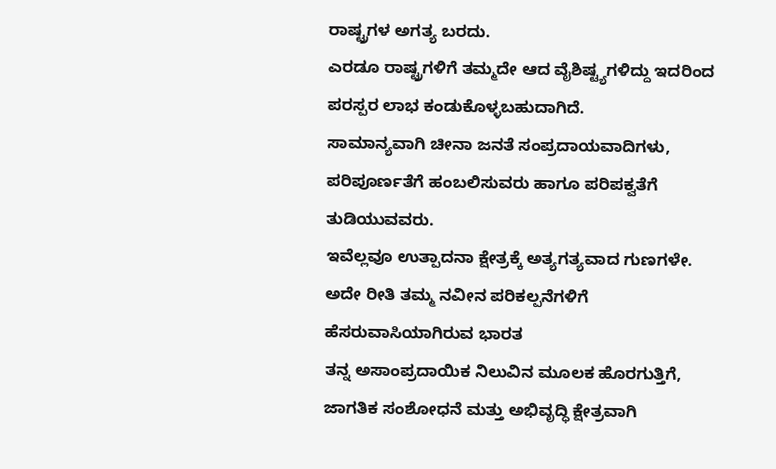ರಾಷ್ಟ್ರಗಳ ಅಗತ್ಯ ಬರದು.
ಎರಡೂ ರಾಷ್ಟ್ರಗಳಿಗೆ ತಮ್ಮದೇ ಆದ ವೈಶಿಷ್ಟ್ಯಗಳಿದ್ದು ಇದರಿಂದ
ಪರಸ್ಪರ ಲಾಭ ಕಂಡುಕೊಳ್ಳಬಹುದಾಗಿದೆ.
ಸಾಮಾನ್ಯವಾಗಿ ಚೀನಾ ಜನತೆ ಸಂಪ್ರದಾಯವಾದಿಗಳು,
ಪರಿಪೂರ್ಣತೆಗೆ ಹಂಬಲಿಸುವರು ಹಾಗೂ ಪರಿಪಕ್ವತೆಗೆ ತುಡಿಯುವವರು.
ಇವೆಲ್ಲವೂ ಉತ್ಪಾದನಾ ಕ್ಷೇತ್ರಕ್ಕೆ ಅತ್ಯಗತ್ಯವಾದ ಗುಣಗಳೇ.
ಅದೇ ರೀತಿ ತಮ್ಮ ನವೀನ ಪರಿಕಲ್ಪನೆಗಳಿಗೆ ಹೆಸರುವಾಸಿಯಾಗಿರುವ ಭಾರತ
ತನ್ನ ಅಸಾಂಪ್ರದಾಯಿಕ ನಿಲುವಿನ ಮೂಲಕ ಹೊರಗುತ್ತಿಗೆ,
ಜಾಗತಿಕ ಸಂಶೋಧನೆ ಮತ್ತು ಅಭಿವೃದ್ಧಿ ಕ್ಷೇತ್ರವಾಗಿ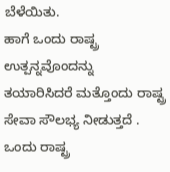ಬೆಳೆಯಿತು.
ಹಾಗೆ ಒಂದು ರಾಷ್ಟ್ರ ಉತ್ಪನ್ನವೊಂದನ್ನು
ತಯಾರಿಸಿದರೆ ಮತ್ತೊಂದು ರಾಷ್ಟ್ರ ಸೇವಾ ಸೌಲಭ್ಯ ನೀಡುತ್ತದೆ .
ಒಂದು ರಾಷ್ಟ್ರ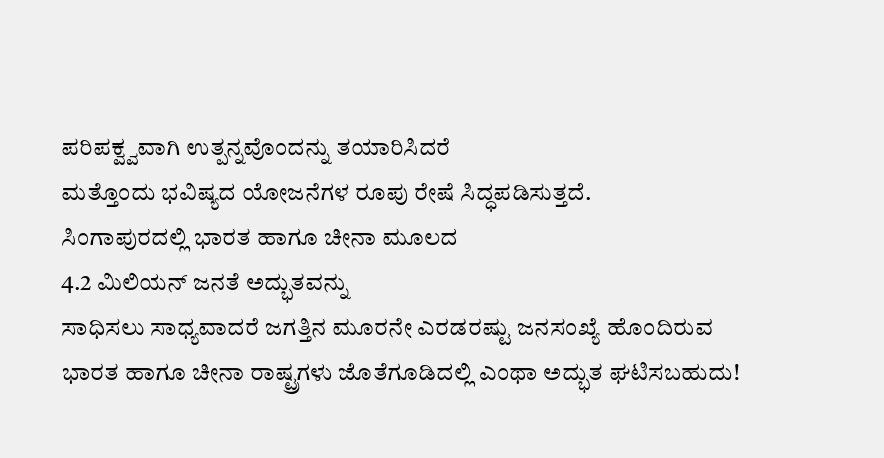ಪರಿಪಕ್ವ್ವವಾಗಿ ಉತ್ಪನ್ನವೊಂದನ್ನು ತಯಾರಿಸಿದರೆ
ಮತ್ತೊಂದು ಭವಿಷ್ಯದ ಯೋಜನೆಗಳ ರೂಪು ರೇಷೆ ಸಿದ್ಧಪಡಿಸುತ್ತದೆ.
ಸಿಂಗಾಪುರದಲ್ಲಿ ಭಾರತ ಹಾಗೂ ಚೀನಾ ಮೂಲದ
4.2 ಮಿಲಿಯನ್ ಜನತೆ ಅದ್ಭುತವನ್ನು
ಸಾಧಿಸಲು ಸಾಧ್ಯವಾದರೆ ಜಗತ್ತಿನ ಮೂರನೇ ಎರಡರಷ್ಟು ಜನಸಂಖ್ಯೆ ಹೊಂದಿರುವ
ಭಾರತ ಹಾಗೂ ಚೀನಾ ರಾಷ್ಟ್ರಗಳು ಜೊತೆಗೂಡಿದಲ್ಲಿ ಎಂಥಾ ಅದ್ಭುತ ಘಟಿಸಬಹುದು!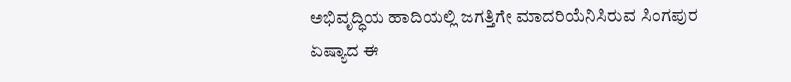ಅಭಿವೃದ್ಧಿಯ ಹಾದಿಯಲ್ಲಿ ಜಗತ್ತಿಗೇ ಮಾದರಿಯೆನಿಸಿರುವ ಸಿಂಗಪುರ
ಏಷ್ಯಾದ ಈ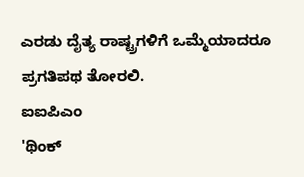ಎರಡು ದೈತ್ಯ ರಾಷ್ಟ್ರಗಳಿಗೆ ಒಮ್ಮೆಯಾದರೂ ಪ್ರಗತಿಪಥ ತೋರಲಿ.
ಐಐಪಿಎಂ
'ಥಿಂಕ್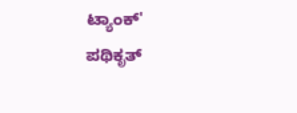ಟ್ಯಾಂಕ್'
ಪಥಿಕೃತ್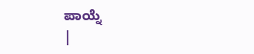ಪಾಯ್ನೆ
|